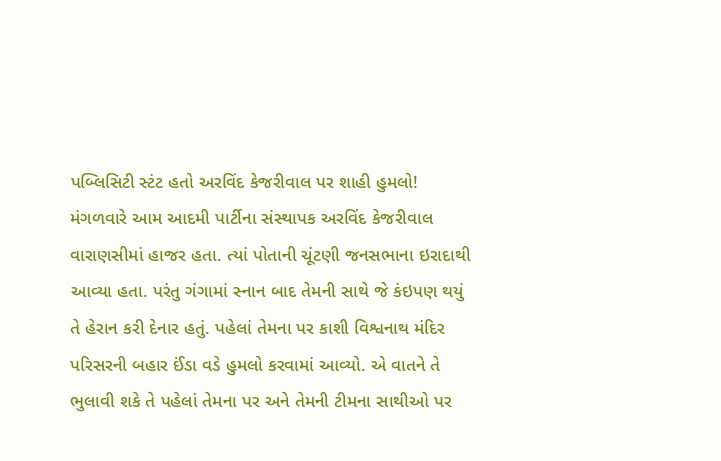પબ્લિસિટી સ્ટંટ હતો અરવિંદ કેજરીવાલ પર શાહી હુમલો!
મંગળવારે આમ આદમી પાર્ટીના સંસ્થાપક અરવિંદ કેજરીવાલ વારાણસીમાં હાજર હતા. ત્યાં પોતાની ચૂંટણી જનસભાના ઇરાદાથી આવ્યા હતા. પરંતુ ગંગામાં સ્નાન બાદ તેમની સાથે જે કંઇપણ થયું તે હેરાન કરી દેનાર હતું. પહેલાં તેમના પર કાશી વિશ્વનાથ મંદિર પરિસરની બહાર ઈંડા વડે હુમલો કરવામાં આવ્યો. એ વાતને તે ભુલાવી શકે તે પહેલાં તેમના પર અને તેમની ટીમના સાથીઓ પર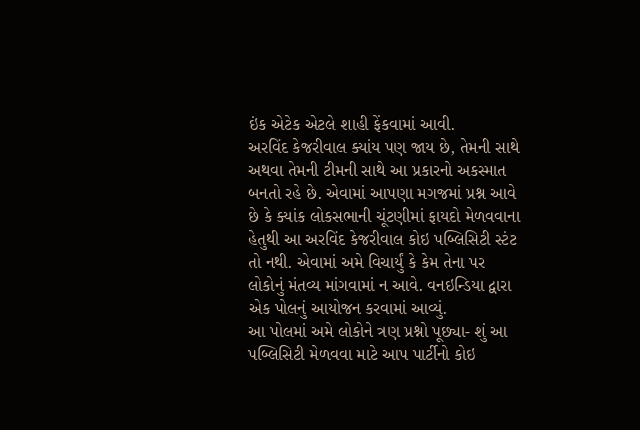ઇંક એટેક એટલે શાહી ફેંકવામાં આવી.
અરવિંદ કેજરીવાલ ક્યાંય પણ જાય છે, તેમની સાથે અથવા તેમની ટીમની સાથે આ પ્રકારનો અકસ્માત બનતો રહે છે. એવામાં આપણા મગજમાં પ્રશ્ન આવે છે કે ક્યાંક લોકસભાની ચૂંટણીમાં ફાયદો મેળવવાના હેતુથી આ અરવિંદ કેજરીવાલ કોઇ પબ્લિસિટી સ્ટંટ તો નથી. એવામાં અમે વિચાર્યું કે કેમ તેના પર લોકોનું મંતવ્ય માંગવામાં ન આવે. વનઇન્ડિયા દ્વારા એક પોલનું આયોજન કરવામાં આવ્યું.
આ પોલમાં અમે લોકોને ત્રણ પ્રશ્નો પૂછ્યા- શું આ પબ્લિસિટી મેળવવા માટે આપ પાર્ટીનો કોઇ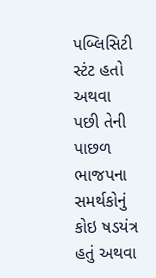પબ્લિસિટી સ્ટંટ હતો અથવા પછી તેની પાછળ ભાજપના સમર્થકોનું કોઇ ષડયંત્ર હતું અથવા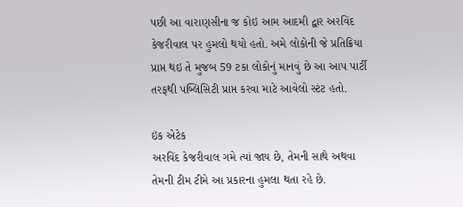પછી આ વારાણસીના જ કોઇ આમ આદમી દ્વાર અરવિંદ કેજરીવાલ પર હુમલો થયો હતો. અમે લોકોની જે પ્રતિક્રિયા પ્રાપ્ત થઇ તે મુજબ 59 ટકા લોકોનું માનવું છે આ આપ પાર્ટી તરફથી પબ્લિસિટી પ્રાપ્ત કરવા માટે આવેલો સ્ટંટ હતો.

ઇંક એટેક
અરવિંદ કેજરીવાલ ગમે ત્યાં જાય છે, તેમની સાથે અથવા તેમની ટીમ ટીમે આ પ્રકારના હુમલા થતા રહે છે.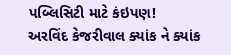પબ્લિસિટી માટે કંઇપણ!
અરવિંદ કેજરીવાલ ક્યાંક ને ક્યાંક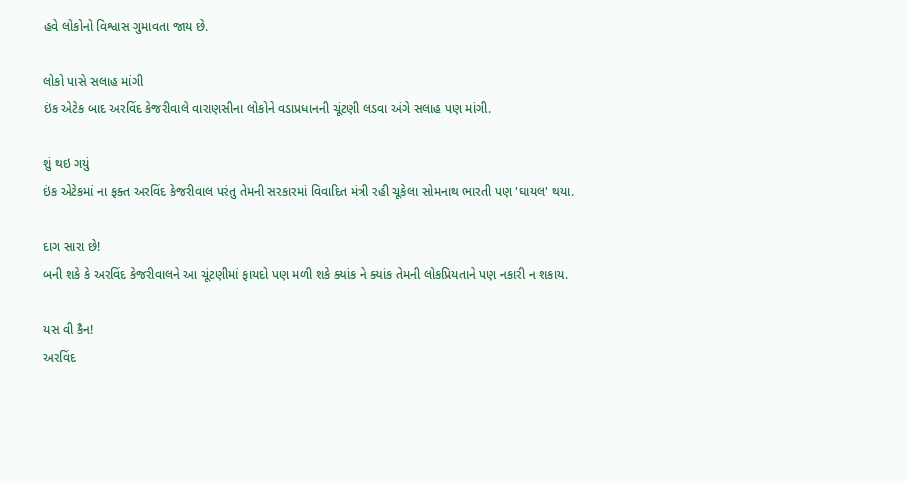હવે લોકોનો વિશ્વાસ ગુમાવતા જાય છે.

લોકો પાસે સલાહ માંગી
ઇંક એટેક બાદ અરવિંદ કેજરીવાલે વારાણસીના લોકોને વડાપ્રધાનની ચૂંટણી લડવા અંગે સલાહ પણ માંગી.

શું થઇ ગયું
ઇંક એટેકમાં ના ફક્ત અરવિંદ કેજરીવાલ પરંતુ તેમની સરકારમાં વિવાદિત મંત્રી રહી ચૂકેલા સોમનાથ ભારતી પણ 'ઘાયલ' થયા.

દાગ સારા છે!
બની શકે કે અરવિંદ કેજરીવાલને આ ચૂંટણીમાં ફાયદો પણ મળી શકે ક્યાંક ને ક્યાંક તેમની લોકપ્રિયતાને પણ નકારી ન શકાય.

યસ વી કૈન!
અરવિંદ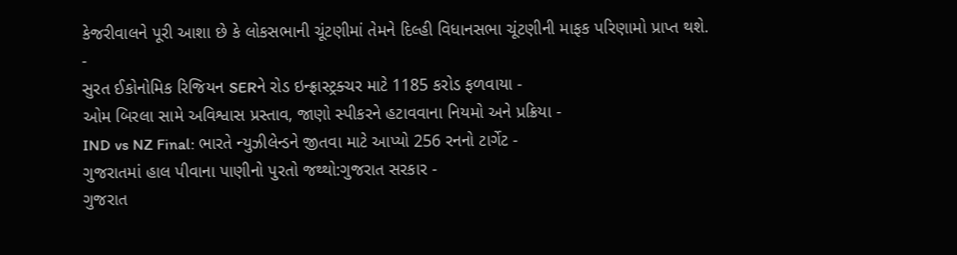કેજરીવાલને પૂરી આશા છે કે લોકસભાની ચૂંટણીમાં તેમને દિલ્હી વિધાનસભા ચૂંટણીની માફક પરિણામો પ્રાપ્ત થશે.
-
સુરત ઈકોનોમિક રિજિયન SERને રોડ ઇન્ફ્રાસ્ટ્રક્ચર માટે 1185 કરોડ ફળવાયા -
ઓમ બિરલા સામે અવિશ્વાસ પ્રસ્તાવ, જાણો સ્પીકરને હટાવવાના નિયમો અને પ્રક્રિયા -
IND vs NZ Final: ભારતે ન્યુઝીલેન્ડને જીતવા માટે આપ્યો 256 રનનો ટાર્ગેટ -
ગુજરાતમાં હાલ પીવાના પાણીનો પુરતો જથ્થો:ગુજરાત સરકાર -
ગુજરાત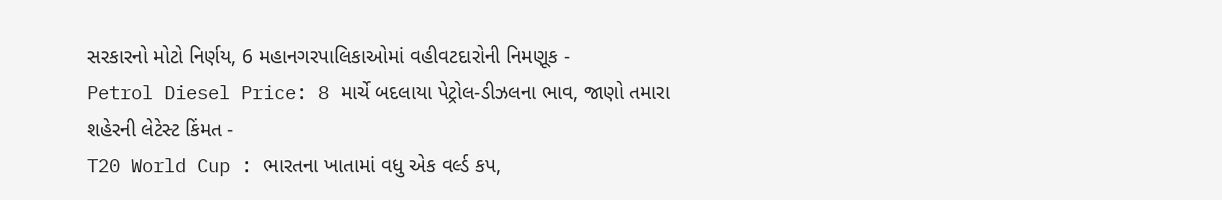સરકારનો મોટો નિર્ણય, 6 મહાનગરપાલિકાઓમાં વહીવટદારોની નિમણૂક -
Petrol Diesel Price: 8 માર્ચે બદલાયા પેટ્રોલ-ડીઝલના ભાવ, જાણો તમારા શહેરની લેટેસ્ટ કિંમત -
T20 World Cup : ભારતના ખાતામાં વધુ એક વર્લ્ડ કપ,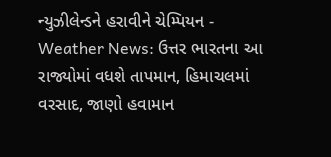ન્યુઝીલેન્ડને હરાવીને ચેમ્પિયન -
Weather News: ઉત્તર ભારતના આ રાજ્યોમાં વધશે તાપમાન, હિમાચલમાં વરસાદ, જાણો હવામાન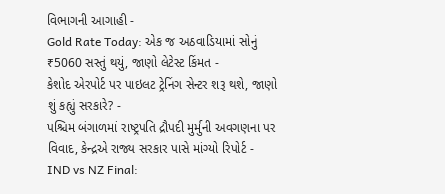વિભાગની આગાહી -
Gold Rate Today: એક જ અઠવાડિયામાં સોનું ₹5060 સસ્તું થયું, જાણો લેટેસ્ટ કિંમત -
કેશોદ એરપોર્ટ પર પાઇલટ ટ્રેનિંગ સેન્ટર શરૂ થશે, જાણો શું કહ્યું સરકારે? -
પશ્ચિમ બંગાળમાં રાષ્ટ્રપતિ દ્રૌપદી મુર્મુની અવગણના પર વિવાદ, કેન્દ્રએ રાજ્ય સરકાર પાસે માંગ્યો રિપોર્ટ -
IND vs NZ Final: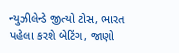ન્યુઝીલેન્ડે જીત્યો ટોસ, ભારત પહેલા કરશે બેટિંગ, જાણો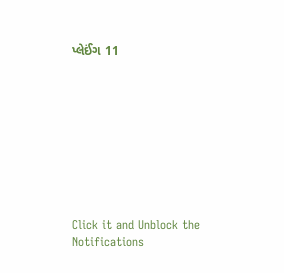પ્લેઈંગ 11









Click it and Unblock the Notifications